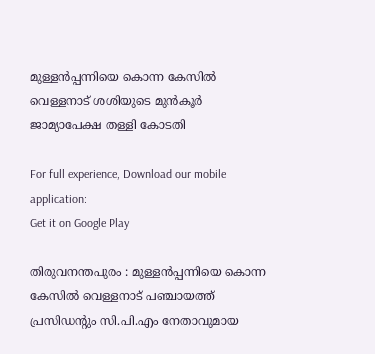മുള്ളൻപ്പന്നിയെ കൊന്ന കേസിൽ വെള്ളനാട് ശശിയുടെ മുൻകൂർ ജാമ്യാപേക്ഷ തള്ളി കോടതി

For full experience, Download our mobile application:
Get it on Google Play

തിരുവനന്തപുരം : മുള്ളൻപ്പന്നിയെ കൊന്ന കേസിൽ വെള്ളനാട് പഞ്ചായത്ത് പ്രസിഡൻ്റും സി.പി.എം നേതാവുമായ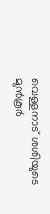വെള്ളനാട് ശശിയുടെ മുൻകൂർ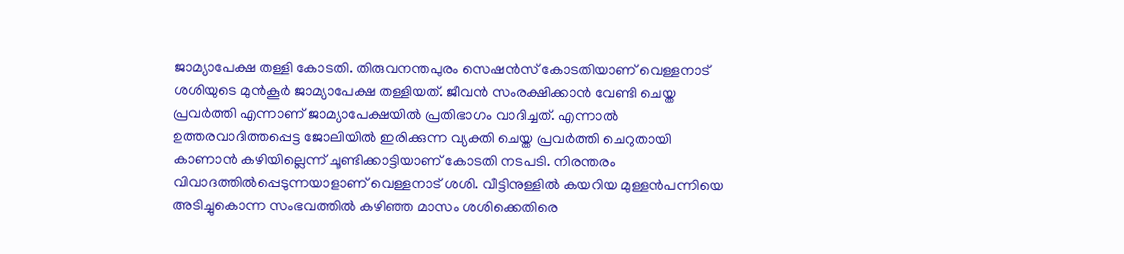ജാമ്യാപേക്ഷ തള്ളി കോടതി. തിരുവനന്തപുരം സെഷൻസ് കോടതിയാണ് വെള്ളനാട് ശശിയുടെ മുൻകൂർ ജാമ്യാപേക്ഷ തള്ളിയത്. ജീവൻ സംരക്ഷിക്കാൻ വേണ്ടി ചെയ്ത പ്രവർത്തി എന്നാണ് ജാമ്യാപേക്ഷയിൽ പ്രതിഭാഗം വാദിച്ചത്. എന്നാൽ ഉത്തരവാദിത്തപ്പെട്ട ജോലിയിൽ ഇരിക്കുന്ന വ്യക്തി ചെയ്ത പ്രവർത്തി ചെറുതായി കാണാൻ കഴിയില്ലെന്ന് ചൂണ്ടിക്കാട്ടിയാണ് കോടതി ന‌ടപടി. നിരന്തരം വിവാദത്തിൽപ്പെടുന്നയാളാണ് വെള്ളനാട് ശശി. വീട്ടിനുള്ളിൽ കയറിയ മുള്ളൻപന്നിയെ അടിച്ചുകൊന്ന സംഭവത്തിൽ കഴിഞ്ഞ മാസം ശശിക്കെതിരെ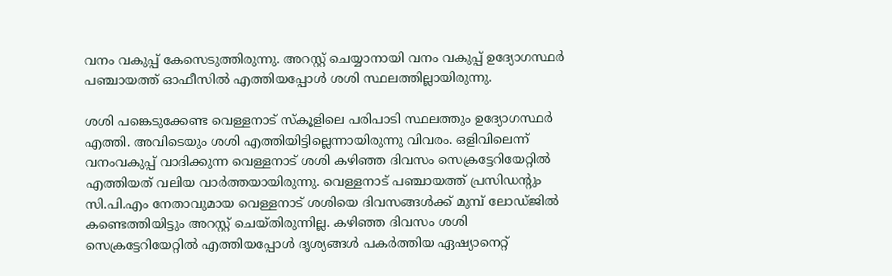വനം വകുപ്പ് കേസെടുത്തിരുന്നു. അറസ്റ്റ് ചെയ്യാനായി വനം വകുപ്പ് ഉദ്യോഗസ്ഥർ പഞ്ചായത്ത് ഓഫീസിൽ എത്തിയപ്പോൾ ശശി സ്ഥലത്തില്ലായിരുന്നു.

ശശി പങ്കെടുക്കേണ്ട വെള്ളനാട് സ്കൂളിലെ പരിപാടി സ്ഥലത്തും ഉദ്യോഗസ്ഥർ എത്തി. അവിടെയും ശശി എത്തിയിട്ടില്ലെന്നായിരുന്നു വിവരം. ഒളിവിലെന്ന് വനംവകുപ്പ് വാദിക്കുന്ന വെള്ളനാട് ശശി കഴിഞ്ഞ ദിവസം സെക്രട്ടേറിയേറ്റിൽ എത്തിയത് വലിയ വാർത്തയായിരുന്നു. വെള്ളനാട് പഞ്ചായത്ത് പ്രസിഡൻ്റും സി.പി.എം നേതാവുമായ വെള്ളനാട് ശശിയെ ദിവസങ്ങൾക്ക് മുമ്പ് ലോഡ്ജിൽ കണ്ടെത്തിയിട്ടും അറസ്റ്റ് ചെയ്തിരുന്നില്ല. കഴിഞ്ഞ ദിവസം ശശി സെക്രട്ടേറിയേറ്റിൽ എത്തിയപ്പോള്‍ ദൃശ്യങ്ങൾ പകർത്തിയ ഏഷ്യാനെറ്റ്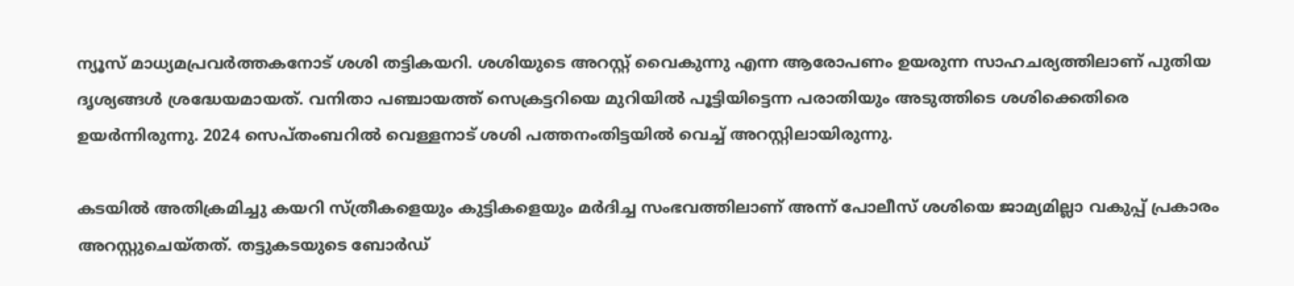ന്യൂസ് മാധ്യമപ്രവർത്തകനോട് ശശി തട്ടികയറി. ശശിയുടെ അറസ്റ്റ് വൈകുന്നു എന്ന ആരോപണം ഉയരുന്ന സാഹചര്യത്തിലാണ് പുതിയ ദൃശ്യങ്ങള്‍ ശ്രദ്ധേയമായത്. വനിതാ പഞ്ചായത്ത് സെക്രട്ടറിയെ മുറിയിൽ പൂട്ടിയിട്ടെന്ന പരാതിയും അടുത്തിടെ ശശിക്കെതിരെ ഉയര്‍ന്നിരുന്നു. 2024 സെപ്തംബറിൽ വെള്ളനാട് ശശി പത്തനംതിട്ടയിൽ വെച്ച് അറസ്റ്റിലായിരുന്നു.

കടയില്‍ അതിക്രമിച്ചു കയറി സ്ത്രീകളെയും കുട്ടികളെയും മർദിച്ച സംഭവത്തിലാണ് അന്ന് പോലീസ് ശശിയെ ജാമ്യമില്ലാ വകുപ്പ് പ്രകാരം അറസ്റ്റുചെയ്തത്. തട്ടുകടയുടെ ബോര്‍ഡ്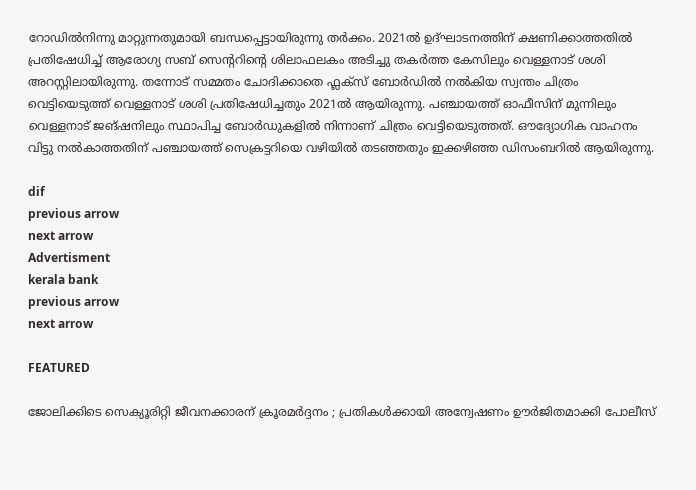റോഡില്‍നിന്നു മാറ്റുന്നതുമായി ബന്ധപ്പെട്ടായിരുന്നു തർക്കം. 2021ൽ ഉദ്ഘാടനത്തിന് ക്ഷണിക്കാത്തതിൽ പ്രതിഷേധിച്ച് ആരോഗ്യ സബ് സെന്ററിന്റെ ശിലാഫലകം അടിച്ചു തകർത്ത കേസിലും വെള്ളനാട് ശശി അറസ്റ്റിലായിരുന്നു. തന്നോട് സമ്മതം ചോദിക്കാതെ ഫ്ലക്സ് ബോർഡിൽ നൽകിയ സ്വന്തം ചിത്രം വെട്ടിയെടുത്ത് വെള്ളനാട് ശശി പ്രതിഷേധിച്ചതും 2021ൽ ആയിരുന്നു. പഞ്ചായത്ത് ഓഫീസിന് മുന്നിലും വെള്ളനാട് ജങ്ഷനിലും സ്ഥാപിച്ച ബോർഡുകളിൽ നിന്നാണ് ചിത്രം വെട്ടിയെടുത്തത്. ഔദ്യോഗിക വാഹനം വിട്ടു നൽകാത്തതിന് പഞ്ചായത്ത്‌ സെക്രട്ടറിയെ വഴിയിൽ തടഞ്ഞതും ഇക്കഴിഞ്ഞ ഡിസംബറിൽ ആയിരുന്നു.

dif
previous arrow
next arrow
Advertisment
kerala bank
previous arrow
next arrow

FEATURED

ജോലിക്കിടെ സെക്യൂരിറ്റി ജീവനക്കാരന് ക്രൂരമർദ്ദനം ; പ്രതികൾക്കായി അന്വേഷണം ഊർജിതമാക്കി പോലീസ്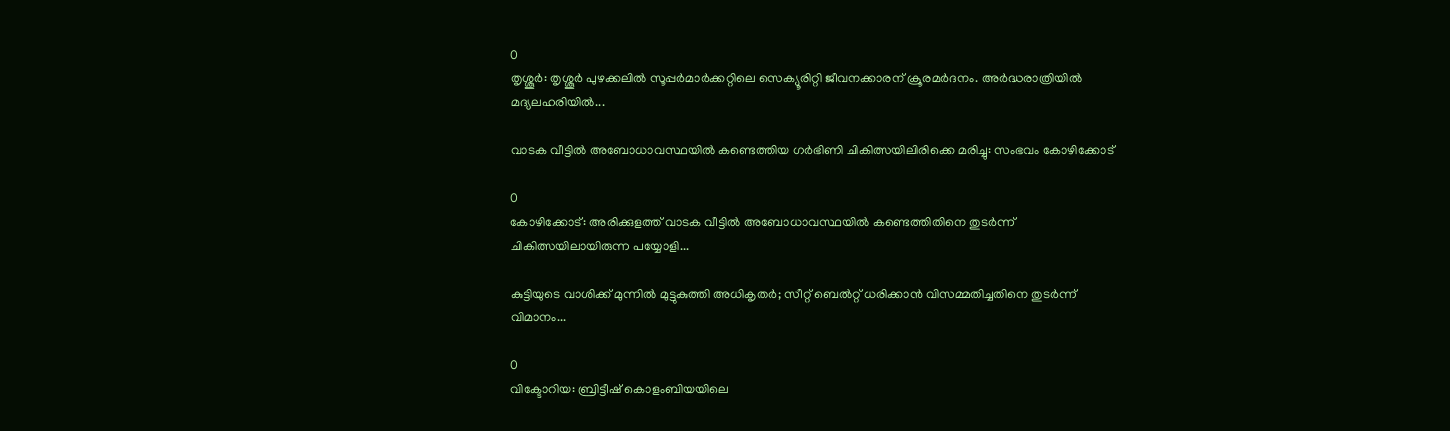0
തൃശ്ശൂർ: തൃശ്ശൂർ പുഴക്കലിൽ സൂപ്പർമാർക്കറ്റിലെ സെക്യൂരിറ്റി ജീവനക്കാരന് ക്രൂരമർദനം. അർദ്ധരാത്രിയിൽ മദ്യലഹരിയിൽ...

വാടക വീട്ടില്‍ അബോധാവസ്ഥയില്‍ കണ്ടെത്തിയ ഗര്‍ഭിണി ചികിത്സയിലിരിക്കെ മരിച്ചു: സംഭവം കോഴിക്കോട്

0
കോഴിക്കോട്: അരിക്കുളത്ത് വാടക വീട്ടില്‍ അബോധാവസ്ഥയില്‍ കണ്ടെത്തിതിനെ തുടര്‍ന്ന് ചികിത്സയിലായിരുന്ന പയ്യോളി...

കുട്ടിയുടെ വാശിക്ക് മുന്നിൽ മുട്ടുകുത്തി അധികൃതർ; സീറ്റ് ബെൽറ്റ് ധരിക്കാൻ വിസമ്മതിച്ചതിനെ തുടർന്ന് വിമാനം...

0
വിക്ടോറിയ: ബ്രിട്ടീഷ് കൊളംബിയയിലെ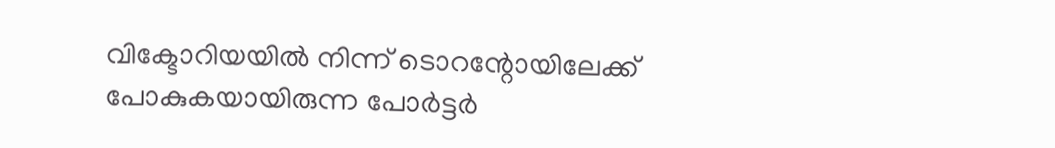വിക്ടോറിയയില്‍ നിന്ന് ടൊറന്റോയിലേക്ക് പോകുകയായിരുന്ന പോര്‍ട്ടര്‍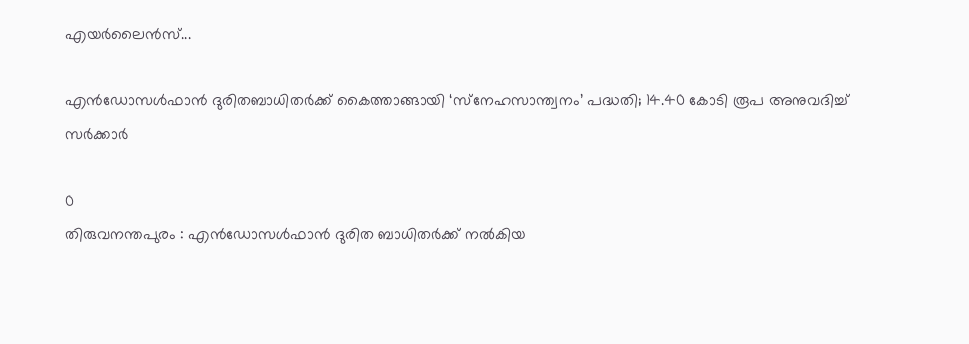എയര്‍ലൈന്‍സ്...

എൻഡോസൾഫാൻ ദുരിതബാധിതർക്ക് കൈത്താങ്ങായി ‘സ്‌നേഹസാന്ത്വനം’ പദ്ധതി; 14.40 കോടി രൂപ അനുവദിച്ച് സർക്കാർ

0
തിരുവനന്തപുരം : എൻഡോസൾഫാൻ ദുരിത ബാധിതർക്ക് നൽകിയ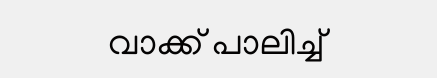വാക്ക് പാലിച്ച്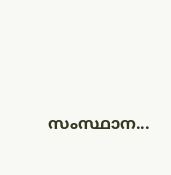സംസ്ഥാന...